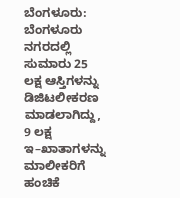ಬೆಂಗಳೂರು: ಬೆಂಗಳೂರು ನಗರದಲ್ಲಿ ಸುಮಾರು 25 ಲಕ್ಷ ಆಸ್ತಿಗಳನ್ನು ಡಿಜಿಟಲೀಕರಣ ಮಾಡಲಾಗಿದ್ದು, 9 ಲಕ್ಷ ಇ–ಖಾತಾಗಳನ್ನು ಮಾಲೀಕರಿಗೆ ಹಂಚಿಕೆ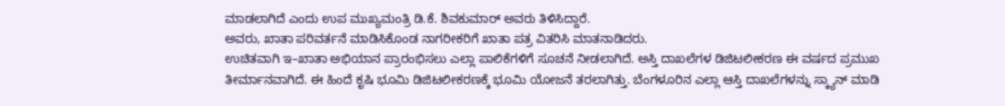ಮಾಡಲಾಗಿದೆ ಎಂದು ಉಪ ಮುಖ್ಯಮಂತ್ರಿ ಡಿ.ಕೆ. ಶಿವಕುಮಾರ್ ಅವರು ತಿಳಿಸಿದ್ದಾರೆ.
ಅವರು, ಖಾತಾ ಪರಿವರ್ತನೆ ಮಾಡಿಸಿಕೊಂಡ ನಾಗರೀಕರಿಗೆ ಖಾತಾ ಪತ್ರ ವಿತರಿಸಿ ಮಾತನಾಡಿದರು.
ಉಚಿತವಾಗಿ ಇ–ಖಾತಾ ಅಭಿಯಾನ ಪ್ರಾರಂಭಿಸಲು ಎಲ್ಲಾ ಪಾಲಿಕೆಗಳಿಗೆ ಸೂಚನೆ ನೀಡಲಾಗಿದೆ. ಅಸ್ತಿ ದಾಖಲೆಗಳ ಡಿಜಿಟಲೀಕರಣ ಈ ವರ್ಷದ ಪ್ರಮುಖ ತೀರ್ಮಾನವಾಗಿದೆ. ಈ ಹಿಂದೆ ಕೃಷಿ ಭೂಮಿ ಡಿಜಿಟಲೀಕರಣಕ್ಕೆ ಭೂಮಿ ಯೋಜನೆ ತರಲಾಗಿತ್ತು. ಬೆಂಗಳೂರಿನ ಎಲ್ಲಾ ಆಸ್ತಿ ದಾಖಲೆಗಳನ್ನು ಸ್ಕ್ಯಾನ್ ಮಾಡಿ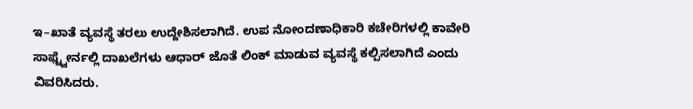ಇ–ಖಾತೆ ವ್ಯವಸ್ಥೆ ತರಲು ಉದ್ದೇಶಿಸಲಾಗಿದೆ. ಉಪ ನೋಂದಣಾಧಿಕಾರಿ ಕಚೇರಿಗಳಲ್ಲಿ ಕಾವೇರಿ ಸಾಫ್ಟ್ವೇರ್ನಲ್ಲಿ ದಾಖಲೆಗಳು ಆಧಾರ್ ಜೊತೆ ಲಿಂಕ್ ಮಾಡುವ ವ್ಯವಸ್ಥೆ ಕಲ್ಪಿಸಲಾಗಿದೆ ಎಂದು ವಿವರಿಸಿದರು.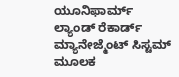ಯೂನಿಫಾರ್ಮ್ ಲ್ಯಾಂಡ್ ರೆಕಾರ್ಡ್ ಮ್ಯಾನೇಜ್ಮೆಂಟ್ ಸಿಸ್ಟಮ್ ಮೂಲಕ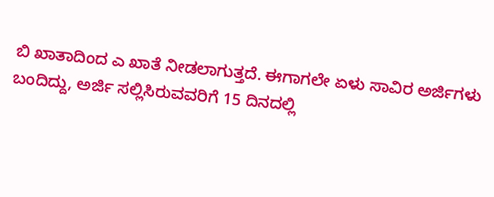ಬಿ ಖಾತಾದಿಂದ ಎ ಖಾತೆ ನೀಡಲಾಗುತ್ತದೆ. ಈಗಾಗಲೇ ಏಳು ಸಾವಿರ ಅರ್ಜಿಗಳು ಬಂದಿದ್ದು, ಅರ್ಜಿ ಸಲ್ಲಿಸಿರುವವರಿಗೆ 15 ದಿನದಲ್ಲಿ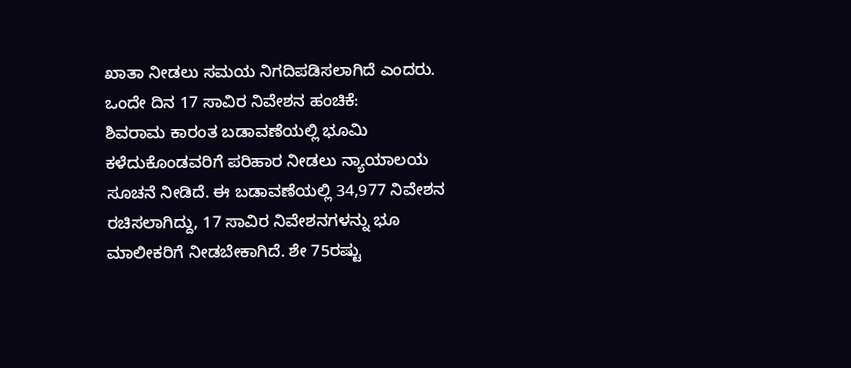ಖಾತಾ ನೀಡಲು ಸಮಯ ನಿಗದಿಪಡಿಸಲಾಗಿದೆ ಎಂದರು.
ಒಂದೇ ದಿನ 17 ಸಾವಿರ ನಿವೇಶನ ಹಂಚಿಕೆ:
ಶಿವರಾಮ ಕಾರಂತ ಬಡಾವಣೆಯಲ್ಲಿ ಭೂಮಿ ಕಳೆದುಕೊಂಡವರಿಗೆ ಪರಿಹಾರ ನೀಡಲು ನ್ಯಾಯಾಲಯ ಸೂಚನೆ ನೀಡಿದೆ. ಈ ಬಡಾವಣೆಯಲ್ಲಿ 34,977 ನಿವೇಶನ ರಚಿಸಲಾಗಿದ್ದು, 17 ಸಾವಿರ ನಿವೇಶನಗಳನ್ನು ಭೂ ಮಾಲೀಕರಿಗೆ ನೀಡಬೇಕಾಗಿದೆ. ಶೇ 75ರಷ್ಟು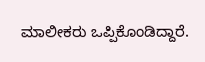ಮಾಲೀಕರು ಒಪ್ಪಿಕೊಂಡಿದ್ದಾರೆ.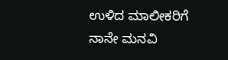ಉಳಿದ ಮಾಲೀಕರಿಗೆ ನಾನೇ ಮನವಿ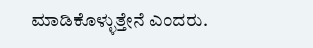ಮಾಡಿಕೊಳ್ಳುತ್ತೇನೆ ಎಂದರು.